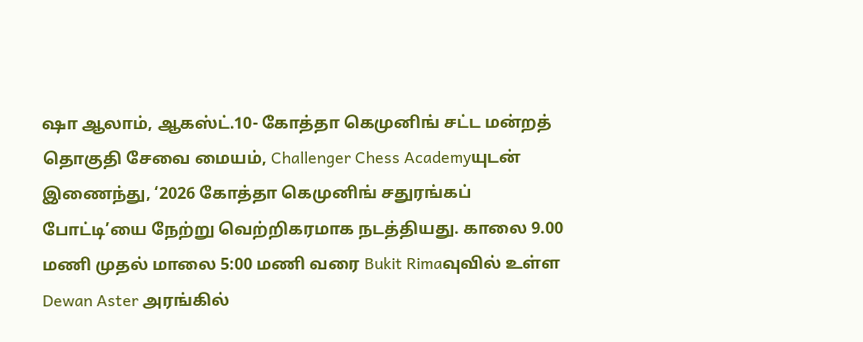ஷா ஆலாம், ஆகஸ்ட்.10- கோத்தா கெமுனிங் சட்ட மன்றத் தொகுதி சேவை மையம், Challenger Chess Academyயுடன் இணைந்து, ‘2026 கோத்தா கெமுனிங் சதுரங்கப் போட்டி’யை நேற்று வெற்றிகரமாக நடத்தியது. காலை 9.00 மணி முதல் மாலை 5:00 மணி வரை Bukit Rimaவுவில் உள்ள Dewan Aster அரங்கில்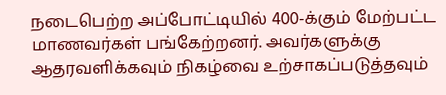நடைபெற்ற அப்போட்டியில் 400-க்கும் மேற்பட்ட மாணவர்கள் பங்கேற்றனர். அவர்களுக்கு ஆதரவளிக்கவும் நிகழ்வை உற்சாகப்படுத்தவும்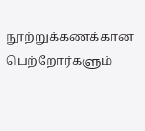நூற்றுக்கணக்கான பெற்றோர்களும்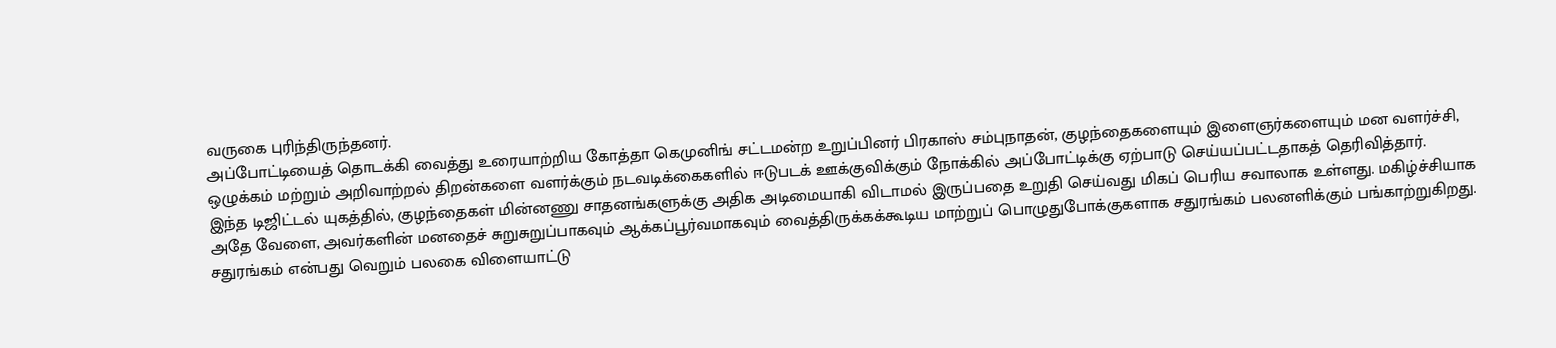வருகை புரிந்திருந்தனர்.
அப்போட்டியைத் தொடக்கி வைத்து உரையாற்றிய கோத்தா கெமுனிங் சட்டமன்ற உறுப்பினர் பிரகாஸ் சம்புநாதன், குழந்தைகளையும் இளைஞர்களையும் மன வளர்ச்சி, ஒழுக்கம் மற்றும் அறிவாற்றல் திறன்களை வளர்க்கும் நடவடிக்கைகளில் ஈடுபடக் ஊக்குவிக்கும் நோக்கில் அப்போட்டிக்கு ஏற்பாடு செய்யப்பட்டதாகத் தெரிவித்தார்.
இந்த டிஜிட்டல் யுகத்தில், குழந்தைகள் மின்னணு சாதனங்களுக்கு அதிக அடிமையாகி விடாமல் இருப்பதை உறுதி செய்வது மிகப் பெரிய சவாலாக உள்ளது. மகிழ்ச்சியாக அதே வேளை, அவர்களின் மனதைச் சுறுசுறுப்பாகவும் ஆக்கப்பூர்வமாகவும் வைத்திருக்கக்கூடிய மாற்றுப் பொழுதுபோக்குகளாக சதுரங்கம் பலனளிக்கும் பங்காற்றுகிறது.
சதுரங்கம் என்பது வெறும் பலகை விளையாட்டு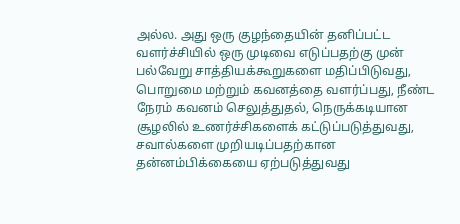அல்ல. அது ஒரு குழந்தையின் தனிப்பட்ட வளர்ச்சியில் ஒரு முடிவை எடுப்பதற்கு முன் பல்வேறு சாத்தியக்கூறுகளை மதிப்பிடுவது, பொறுமை மற்றும் கவனத்தை வளர்ப்பது, நீண்ட நேரம் கவனம் செலுத்துதல், நெருக்கடியான சூழலில் உணர்ச்சிகளைக் கட்டுப்படுத்துவது, சவால்களை முறியடிப்பதற்கான தன்னம்பிக்கையை ஏற்படுத்துவது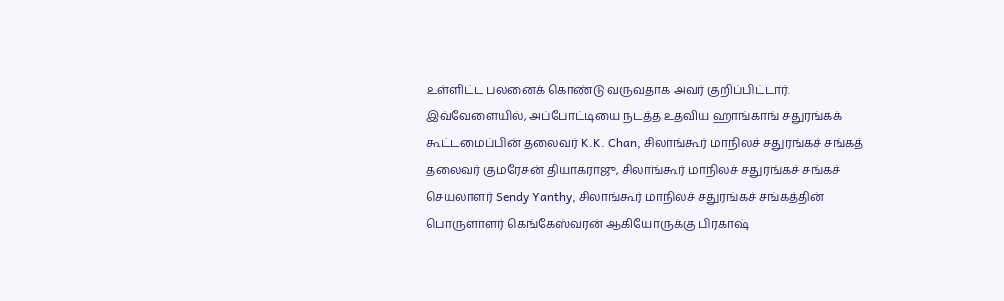உள்ளிட்ட பலனைக் கொண்டு வருவதாக அவர் குறிப்பிட்டார்.
இவ்வேளையில், அப்போட்டியை நடத்த உதவிய ஹாங்காங் சதுரங்கக் கூட்டமைப்பின் தலைவர் K.K. Chan, சிலாங்கூர் மாநிலச் சதுரங்கச் சங்கத் தலைவர் குமரேசன் தியாகராஜு, சிலாங்கூர் மாநிலச் சதுரங்கச் சங்கச் செயலாளர் Sendy Yanthy, சிலாங்கூர் மாநிலச் சதுரங்கச் சங்கத்தின் பொருளாளர் கெங்கேஸ்வரன் ஆகியோருக்கு பிரகாஷ்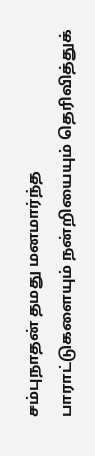சம்புநாதன் தமது மனமார்ந்த பாராட்டுகளையும் நன்றியையும் தெரிவித்துக்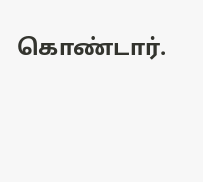கொண்டார்.